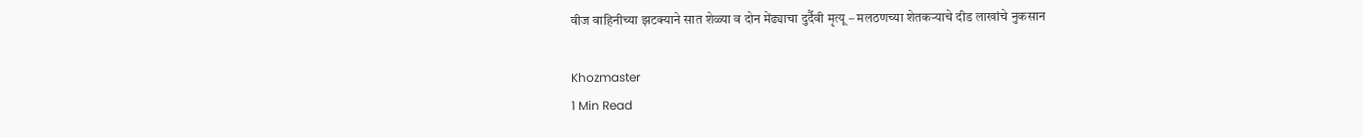वीज वाहिनीच्या झटक्याने सात शेळ्या व दोन मेंढ्याचा दुर्दैवी मृत्यू – मलठणच्या शेतकऱ्याचे दीड लाखांचे नुकसान

Khozmaster
1 Min Read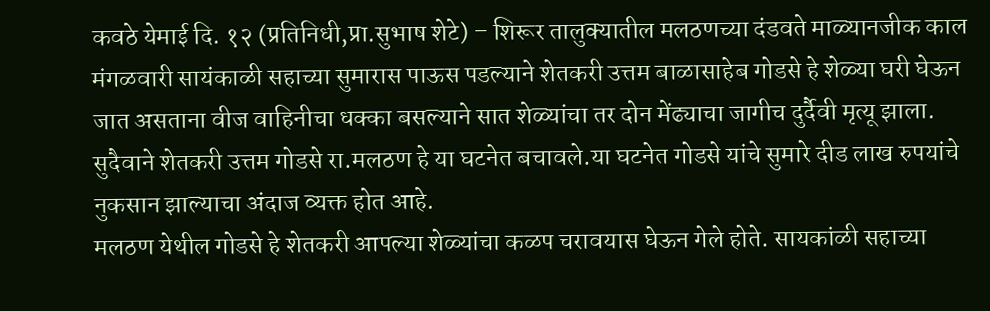कवठे येमाई दि. १२ (प्रतिनिधी,प्रा.सुभाष शेटे) – शिरूर तालुक्यातील मलठणच्या दंडवते माळ्यानजीक काल मंगळवारी सायंकाळी सहाच्या सुमारास पाऊस पडल्याने शेतकरी उत्तम बाळासाहेब गोडसे हे शेळ्या घरी घेऊन जात असताना वीज वाहिनीचा धक्का बसल्याने सात शेळ्यांचा तर दोन मेंढ्याचा जागीच दुर्दैवी मृत्यू झाला. सुदैवाने शेतकरी उत्तम गोडसे रा.मलठण हे या घटनेत बचावले.या घटनेत गोडसे यांचे सुमारे दीड लाख रुपयांचे नुकसान झाल्याचा अंदाज व्यक्त होत आहे.
मलठण येथील गोडसे हे शेतकरी आपल्या शेळ्यांचा कळप चरावयास घेऊन गेले होते. सायकांळी सहाच्या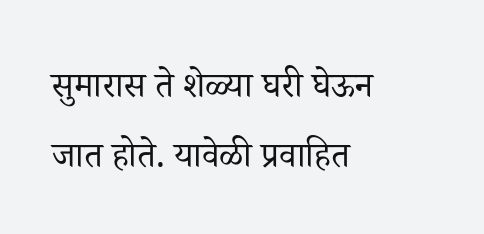सुमारास ते शेळ्या घरी घेऊन जात होते. यावेळी प्रवाहित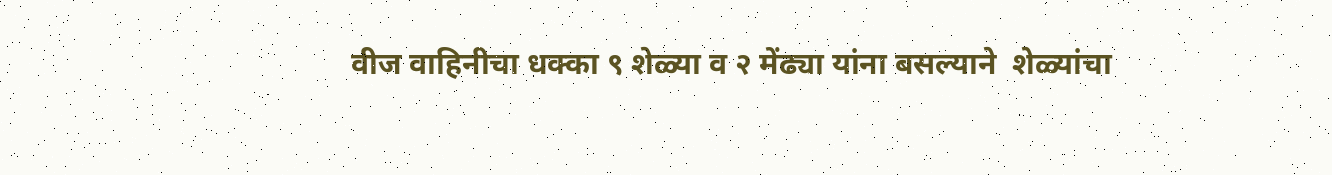वीज वाहिनीचा धक्का ९ शेळ्या व २ मेंढ्या यांना बसल्याने  शेळ्यांचा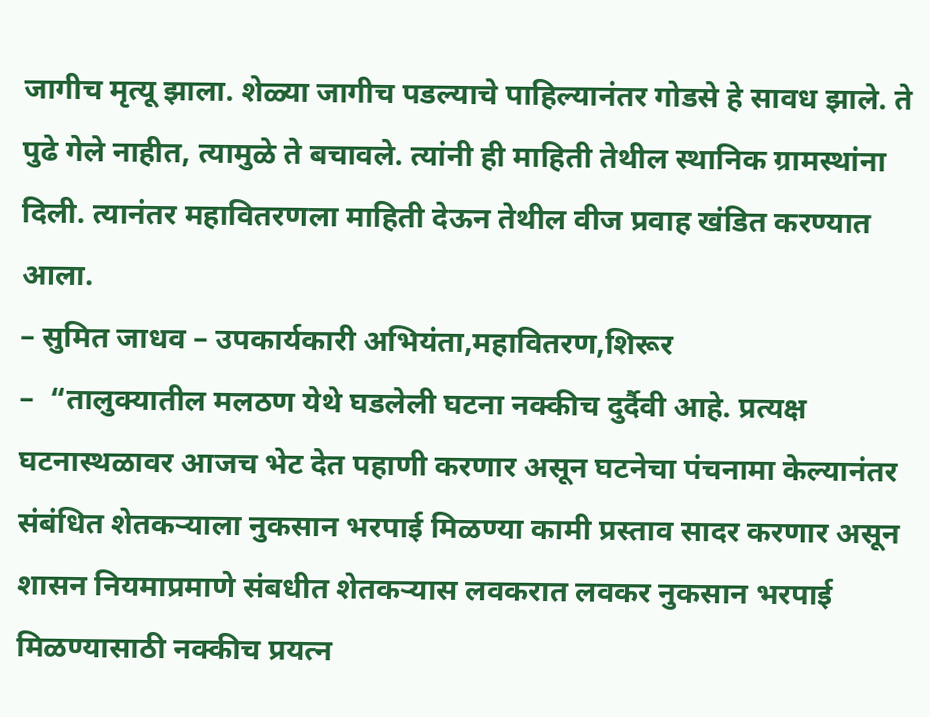जागीच मृत्यू झाला. शेळ्या जागीच पडल्याचे पाहिल्यानंतर गोडसे हे सावध झाले. ते पुढे गेले नाहीत, त्यामुळे ते बचावले. त्यांनी ही माहिती तेथील स्थानिक ग्रामस्थांना दिली. त्यानंतर महावितरणला माहिती देऊन तेथील वीज प्रवाह खंडित करण्यात आला.
– सुमित जाधव – उपकार्यकारी अभियंता,महावितरण,शिरूर
–  “तालुक्यातील मलठण येथे घडलेली घटना नक्कीच दुर्दैवी आहे. प्रत्यक्ष घटनास्थळावर आजच भेट देत पहाणी करणार असून घटनेचा पंचनामा केल्यानंतर संबंधित शेतकऱ्याला नुकसान भरपाई मिळण्या कामी प्रस्ताव सादर करणार असून शासन नियमाप्रमाणे संबधीत शेतकऱ्यास लवकरात लवकर नुकसान भरपाई मिळण्यासाठी नक्कीच प्रयत्न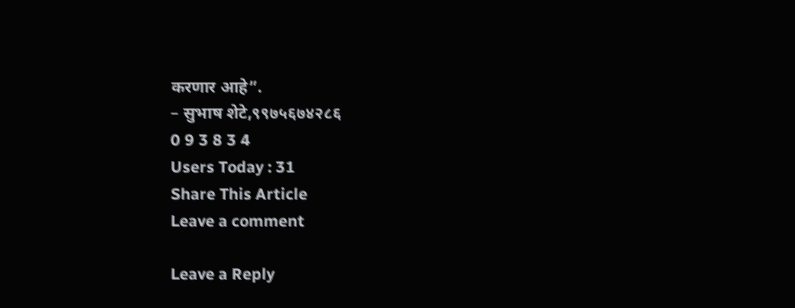करणार आहे”.
– सुभाष शेटे,९९७५६७४२८६
0 9 3 8 3 4
Users Today : 31
Share This Article
Leave a comment

Leave a Reply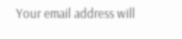Your email address will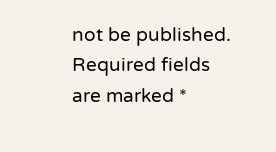not be published. Required fields are marked *